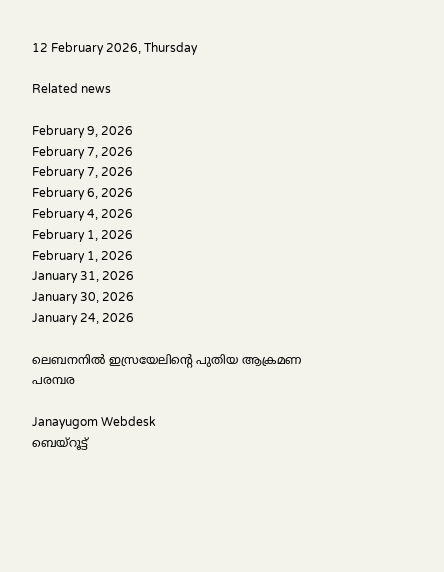12 February 2026, Thursday

Related news

February 9, 2026
February 7, 2026
February 7, 2026
February 6, 2026
February 4, 2026
February 1, 2026
February 1, 2026
January 31, 2026
January 30, 2026
January 24, 2026

ലെബനനിൽ ഇസ്രയേലിന്റെ പുതിയ ആക്രമണ പരമ്പര

Janayugom Webdesk
ബെയ്റൂട്ട്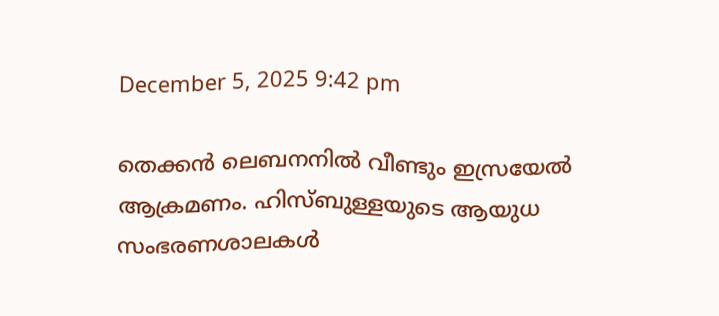December 5, 2025 9:42 pm

തെക്കന്‍ ലെബനനില്‍ വീണ്ടും ഇസ്രയേല്‍ ആക്രമണം. ഹിസ്ബുള്ളയുടെ ആയുധ സംഭരണശാലകള്‍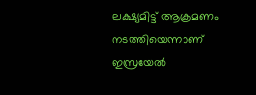ലക്ഷ്യമിട്ട് ആക്രമണം നടത്തിയെന്നാണ് ഇസ്രയേല്‍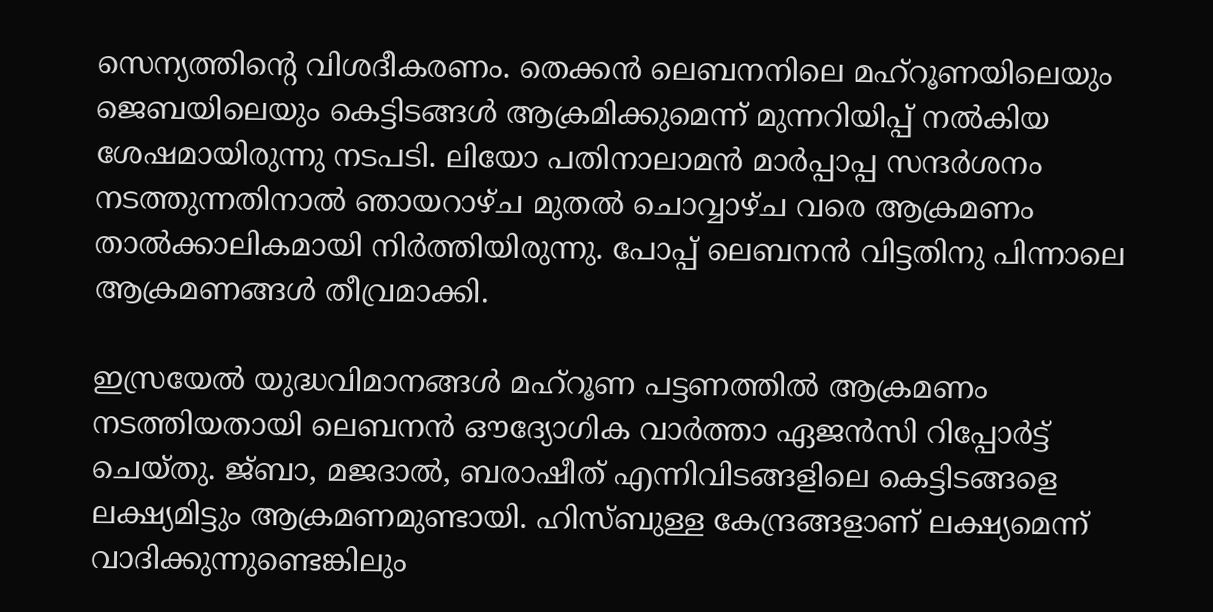സെന്യത്തിന്റെ വിശദീകരണം. തെക്കൻ ലെബനനിലെ മഹ്‌റൂണയിലെയും ജെബയിലെയും കെട്ടിടങ്ങൾ ആക്രമിക്കുമെന്ന് മുന്നറിയിപ്പ് നല്‍കിയ ശേഷമായിരുന്നു നടപടി. ലിയോ പതിനാലാമൻ മാർപ്പാപ്പ സന്ദര്‍ശനം നടത്തുന്നതിനാല്‍ ഞായറാഴ്ച മുതൽ ചൊവ്വാഴ്ച വരെ ആക്രമണം താല്‍ക്കാലികമായി നിര്‍ത്തിയിരുന്നു. പോപ്പ് ലെബനന്‍ വിട്ടതിനു പിന്നാലെ ആക്രമണങ്ങള്‍ തീവ്രമാക്കി.

ഇസ്രയേല്‍ യുദ്ധവിമാനങ്ങൾ മഹ്‌റൂണ പട്ടണത്തിൽ ആക്രമണം നടത്തിയതായി ലെബനന്‍ ഔദ്യോഗിക വാര്‍ത്താ ഏജന്‍സി റിപ്പോര്‍ട്ട് ചെയ്തു. ജ്ബാ, മജദാൽ, ബരാഷീത് എന്നിവിടങ്ങളിലെ കെട്ടിടങ്ങളെ ലക്ഷ്യമിട്ടും ആക്രമണമുണ്ടായി. ഹിസ്ബുള്ള കേന്ദ്രങ്ങളാണ് ലക്ഷ്യമെന്ന് വാദിക്കുന്നുണ്ടെങ്കിലും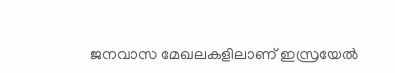ജനവാസ മേഖലകളിലാണ് ഇസ്രയേല്‍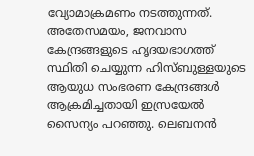വ്യോമാക്രമണം നടത്തുന്നത്. അതേസമയം, ജനവാസ കേന്ദ്രങ്ങളുടെ ഹൃദയഭാഗത്ത് സ്ഥിതി ചെയ്യുന്ന ഹിസ്ബുള്ളയുടെ ആയുധ സംഭരണ കേന്ദ്രങ്ങൾ ആക്രമിച്ചതായി ഇസ്രയേൽ സൈന്യം പറഞ്ഞു. ലെബനൻ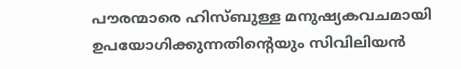പൗരന്മാരെ ഹിസ്ബുള്ള മനുഷ്യകവചമായി ഉപയോഗിക്കുന്നതിന്റെയും സിവിലിയൻ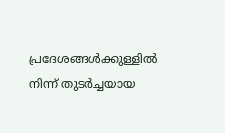പ്രദേശങ്ങൾക്കുള്ളിൽ നിന്ന് തുടർച്ചയായ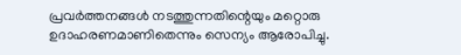പ്രവർത്തനങ്ങൾ നടത്തുന്നതിന്റെയും മറ്റൊരു ഉദാഹരണമാണിതെന്നും സെന്യം ആരോപിച്ചു.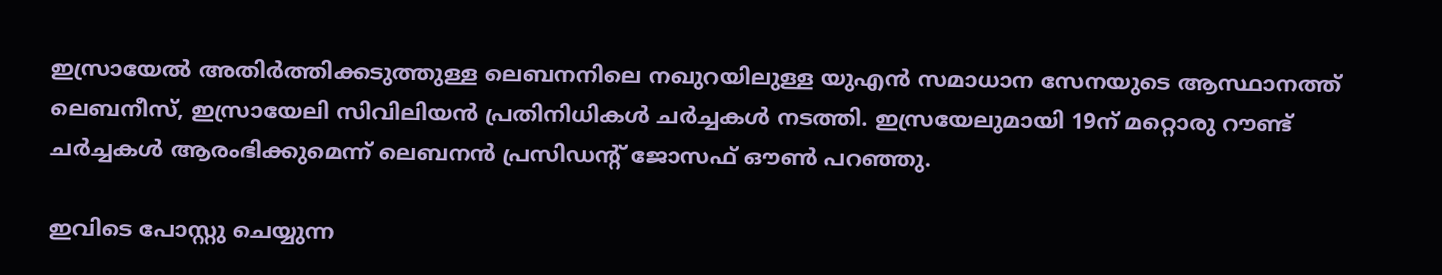ഇസ്രായേൽ അതിർത്തിക്കടുത്തുള്ള ലെബനനിലെ നഖുറയിലുള്ള യുഎൻ സമാധാന സേനയുടെ ആസ്ഥാനത്ത് ലെബനീസ്, ഇസ്രായേലി സിവിലിയൻ പ്രതിനിധികൾ ചര്‍ച്ചകള്‍ നടത്തി. ഇസ്രയേലുമായി 19ന് മറ്റൊരു റൗണ്ട് ചർച്ചകൾ ആരംഭിക്കുമെന്ന് ലെബനൻ പ്രസിഡന്റ് ജോസഫ് ഔൺ പറഞ്ഞു.

ഇവിടെ പോസ്റ്റു ചെയ്യുന്ന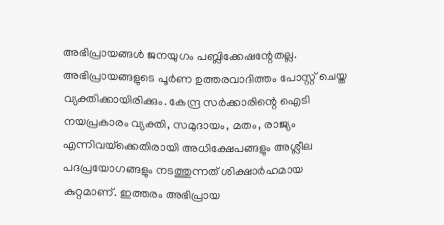അഭിപ്രായങ്ങള്‍ ജനയുഗം പബ്ലിക്കേഷന്റേതല്ല. അഭിപ്രായങ്ങളുടെ പൂര്‍ണ ഉത്തരവാദിത്തം പോസ്റ്റ് ചെയ്ത വ്യക്തിക്കായിരിക്കും. കേന്ദ്ര സര്‍ക്കാരിന്റെ ഐടി നയപ്രകാരം വ്യക്തി, സമുദായം, മതം, രാജ്യം എന്നിവയ്‌ക്കെതിരായി അധിക്ഷേപങ്ങളും അശ്ലീല പദപ്രയോഗങ്ങളും നടത്തുന്നത് ശിക്ഷാര്‍ഹമായ കുറ്റമാണ്. ഇത്തരം അഭിപ്രായ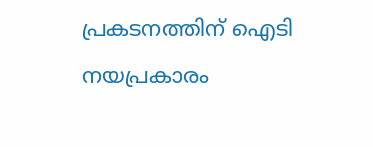പ്രകടനത്തിന് ഐടി നയപ്രകാരം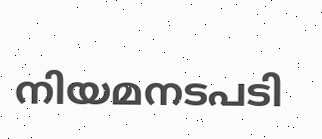നിയമനടപടി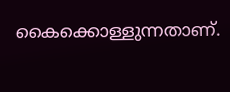കൈക്കൊള്ളുന്നതാണ്.